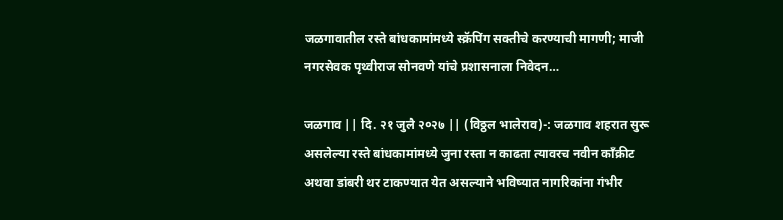जळगावातील रस्ते बांधकामांमध्ये स्क्रॅपिंग सक्तीचे करण्याची मागणी; माजी नगरसेवक पृथ्वीराज सोनवणे यांचे प्रशासनाला निवेदन…

जळगाव || दि. २१ जुलै २०२७ || (विठ्ठल भालेराव)-: जळगाव शहरात सुरू असलेल्या रस्ते बांधकामांमध्ये जुना रस्ता न काढता त्यावरच नवीन काँक्रीट अथवा डांबरी थर टाकण्यात येत असल्याने भविष्यात नागरिकांना गंभीर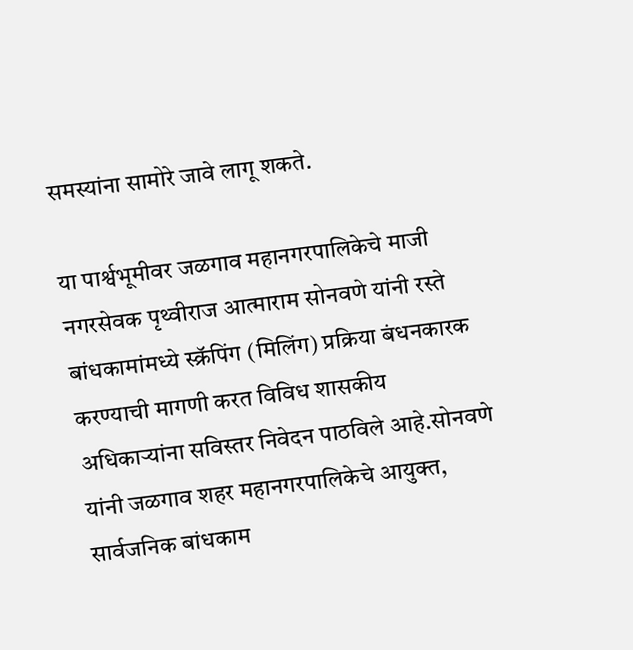समस्यांना सामोरे जावे लागू शकते.

या पार्श्वभूमीवर जळगाव महानगरपालिकेचे माजी नगरसेवक पृथ्वीराज आत्माराम सोनवणे यांनी रस्ते बांधकामांमध्ये स्क्रॅपिंग (मिलिंग) प्रक्रिया बंधनकारक करण्याची मागणी करत विविध शासकीय अधिकाऱ्यांना सविस्तर निवेदन पाठविले आहे.सोनवणे यांनी जळगाव शहर महानगरपालिकेचे आयुक्त, सार्वजनिक बांधकाम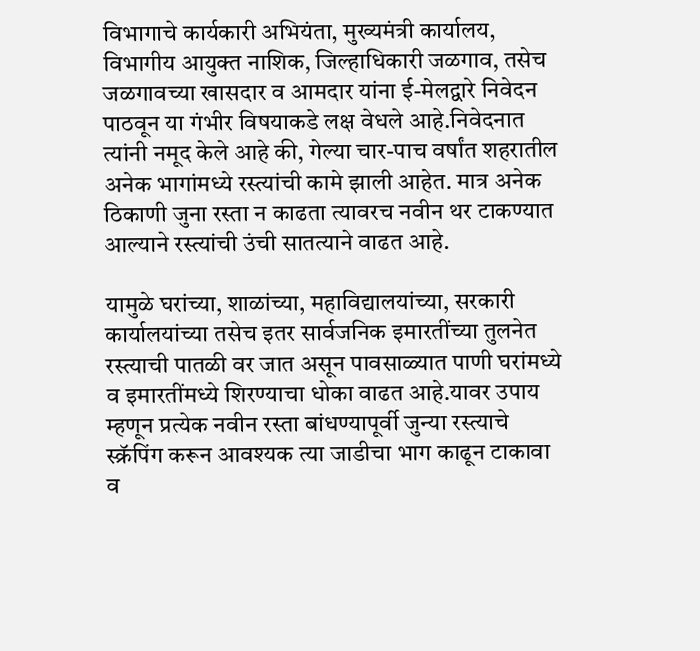विभागाचे कार्यकारी अभियंता, मुख्यमंत्री कार्यालय, विभागीय आयुक्त नाशिक, जिल्हाधिकारी जळगाव, तसेच जळगावच्या खासदार व आमदार यांना ई-मेलद्वारे निवेदन पाठवून या गंभीर विषयाकडे लक्ष वेधले आहे.निवेदनात त्यांनी नमूद केले आहे की, गेल्या चार-पाच वर्षांत शहरातील अनेक भागांमध्ये रस्त्यांची कामे झाली आहेत. मात्र अनेक ठिकाणी जुना रस्ता न काढता त्यावरच नवीन थर टाकण्यात आल्याने रस्त्यांची उंची सातत्याने वाढत आहे.

यामुळे घरांच्या, शाळांच्या, महाविद्यालयांच्या, सरकारी कार्यालयांच्या तसेच इतर सार्वजनिक इमारतींच्या तुलनेत रस्त्याची पातळी वर जात असून पावसाळ्यात पाणी घरांमध्ये व इमारतींमध्ये शिरण्याचा धोका वाढत आहे.यावर उपाय म्हणून प्रत्येक नवीन रस्ता बांधण्यापूर्वी जुन्या रस्त्याचे स्क्रॅपिंग करून आवश्यक त्या जाडीचा भाग काढून टाकावा व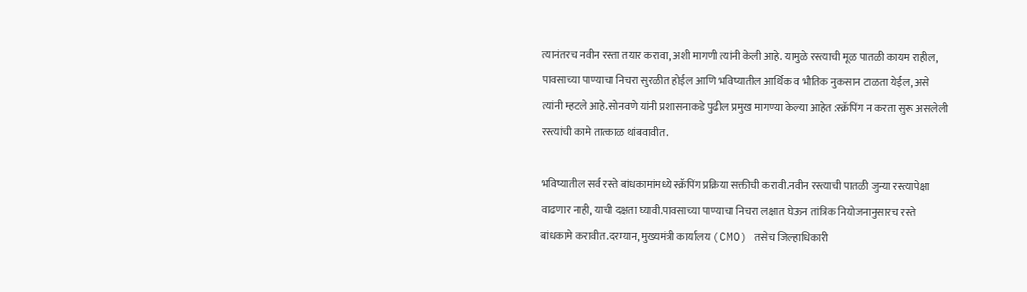त्यानंतरच नवीन रस्ता तयार करावा, अशी मागणी त्यांनी केली आहे. यामुळे रस्त्याची मूळ पातळी कायम राहील, पावसाच्या पाण्याचा निचरा सुरळीत होईल आणि भविष्यातील आर्थिक व भौतिक नुकसान टाळता येईल, असे त्यांनी म्हटले आहे.सोनवणे यांनी प्रशासनाकडे पुढील प्रमुख मागण्या केल्या आहेत :स्क्रॅपिंग न करता सुरू असलेली रस्त्यांची कामे तात्काळ थांबवावीत.

भविष्यातील सर्व रस्ते बांधकामांमध्ये स्क्रॅपिंग प्रक्रिया सक्तीची करावी.नवीन रस्त्याची पातळी जुन्या रस्त्यापेक्षा वाढणार नाही, याची दक्षता घ्यावी.पावसाच्या पाण्याचा निचरा लक्षात घेऊन तांत्रिक नियोजनानुसारच रस्ते बांधकामे करावीत.दरम्यान, मुख्यमंत्री कार्यालय (CMO) तसेच जिल्हाधिकारी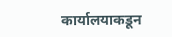कार्यालयाकडून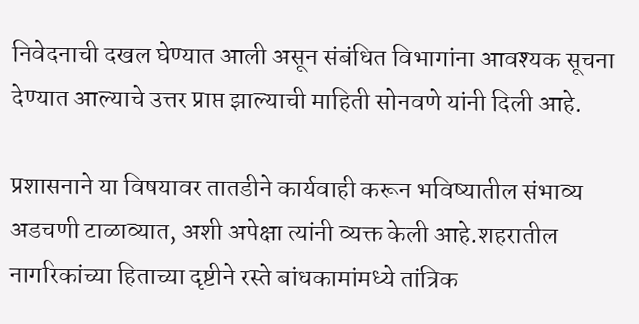निवेदनाची दखल घेण्यात आली असून संबंधित विभागांना आवश्यक सूचना देण्यात आल्याचे उत्तर प्राप्त झाल्याची माहिती सोनवणे यांनी दिली आहे.

प्रशासनाने या विषयावर तातडीने कार्यवाही करून भविष्यातील संभाव्य अडचणी टाळाव्यात, अशी अपेक्षा त्यांनी व्यक्त केली आहे.शहरातील नागरिकांच्या हिताच्या दृष्टीने रस्ते बांधकामांमध्ये तांत्रिक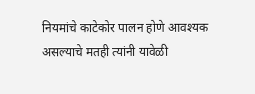नियमांचे काटेकोर पालन होणे आवश्यक असल्याचे मतही त्यांनी यावेळी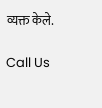व्यक्त केले.

Call Us